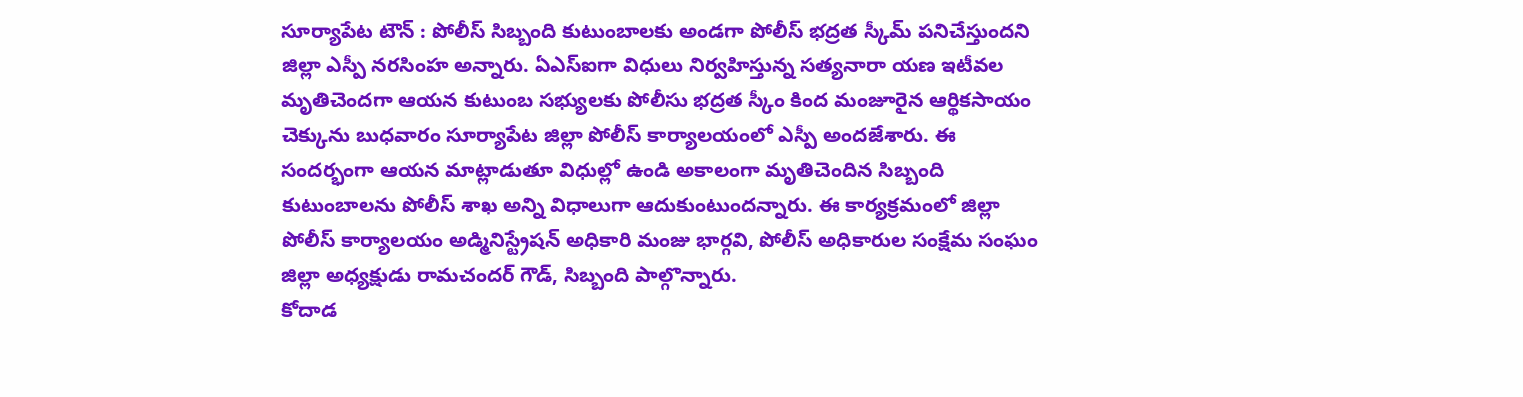సూర్యాపేట టౌన్ : పోలీస్ సిబ్బంది కుటుంబాలకు అండగా పోలీస్ భద్రత స్కీమ్ పనిచేస్తుందని జిల్లా ఎస్పీ నరసింహ అన్నారు. ఏఎస్ఐగా విధులు నిర్వహిస్తున్న సత్యనారా యణ ఇటీవల మృతిచెందగా ఆయన కుటుంబ సభ్యులకు పోలీసు భద్రత స్కీం కింద మంజూరైన ఆర్థికసాయం చెక్కును బుధవారం సూర్యాపేట జిల్లా పోలీస్ కార్యాలయంలో ఎస్పీ అందజేశారు. ఈ సందర్భంగా ఆయన మాట్లాడుతూ విధుల్లో ఉండి అకాలంగా మృతిచెందిన సిబ్బంది కుటుంబాలను పోలీస్ శాఖ అన్ని విధాలుగా ఆదుకుంటుందన్నారు. ఈ కార్యక్రమంలో జిల్లా పోలీస్ కార్యాలయం అడ్మినిస్ట్రేషన్ అధికారి మంజు భార్గవి, పోలీస్ అధికారుల సంక్షేమ సంఘం జిల్లా అధ్యక్షుడు రామచందర్ గౌడ్, సిబ్బంది పాల్గొన్నారు.
కోదాడ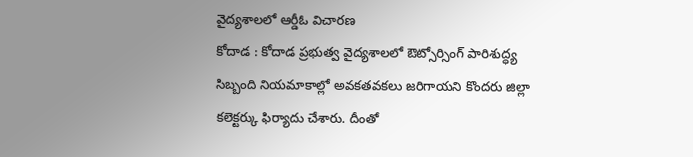వైద్యశాలలో ఆర్డీఓ విచారణ
కోదాడ : కోదాడ ప్రభుత్వ వైద్యశాలలో ఔట్సోర్సింగ్ పారిశుద్ధ్య సిబ్బంది నియమాకాల్లో అవకతవకలు జరిగాయని కొందరు జిల్లా కలెక్టర్కు ఫిర్యాదు చేశారు. దీంతో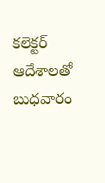కలెక్టర్ ఆదేశాలతో బుధవారం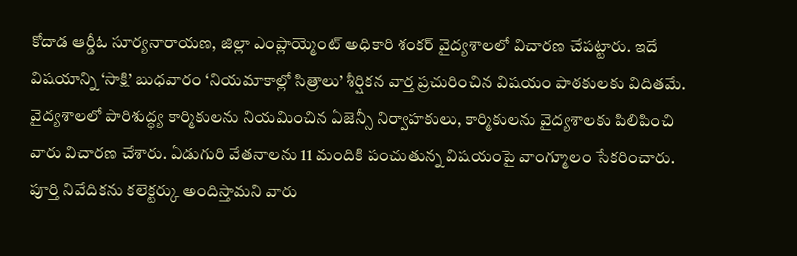కోదాడ ఆర్డీఓ సూర్యనారాయణ, జిల్లా ఎంప్లాయ్మెంట్ అధికారి శంకర్ వైద్యశాలలో విచారణ చేపట్టారు. ఇదే విషయాన్ని ‘సాక్షి’ బుధవారం ‘నియమాకాల్లో సిత్రాలు’ శీర్షికన వార్త ప్రచురించిన విషయం పాఠకులకు విదితమే. వైద్యశాలలో పారిశుద్ధ్య కార్మికులను నియమించిన ఏజెన్సీ నిర్వాహకులు, కార్మికులను వైద్యశాలకు పిలిపించి వారు విచారణ చేశారు. ఏడుగురి వేతనాలను 11 మందికి పంచుతున్న విషయంపై వాంగ్మూలం సేకరించారు. పూర్తి నివేదికను కలెక్టర్కు అందిస్తామని వారు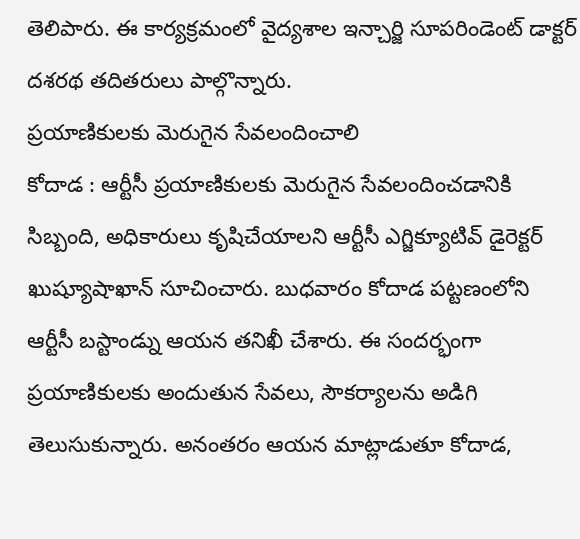తెలిపారు. ఈ కార్యక్రమంలో వైద్యశాల ఇన్చార్జి సూపరిండెంట్ డాక్టర్ దశరథ తదితరులు పాల్గొన్నారు.
ప్రయాణికులకు మెరుగైన సేవలందించాలి
కోదాడ : ఆర్టీసీ ప్రయాణికులకు మెరుగైన సేవలందించడానికి సిబ్బంది, అధికారులు కృషిచేయాలని ఆర్టీసీ ఎగ్జిక్యూటివ్ డైరెక్టర్ ఖుష్యూషాఖాన్ సూచించారు. బుధవారం కోదాడ పట్టణంలోని ఆర్టీసీ బస్టాండ్ను ఆయన తనిఖీ చేశారు. ఈ సందర్భంగా ప్రయాణికులకు అందుతున సేవలు, సౌకర్యాలను అడిగి తెలుసుకున్నారు. అనంతరం ఆయన మాట్లాడుతూ కోదాడ,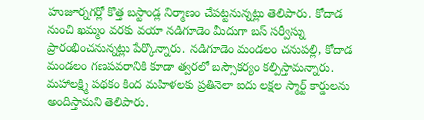హుజూర్నగర్లో కొత్త బస్టాండ్ల నిర్మాణం చేపట్టనున్నట్లు తెలిపారు. కోదాడ నుంచి ఖమ్మం వరకు వయా నడిగూడెం మీదుగా బస్ సర్వీస్ను ప్రారంభించనున్నట్లు పేర్కొన్నారు. నడిగూడెం మండలం చనుపల్లి, కోదాడ మండలం గణపవరానికి కూడా త్వరలో బస్సౌకర్యం కల్పిస్తామన్నారు. మహాలక్ష్మి పథకం కింద మహిళలకు ప్రతినెలా ఐదు లక్షల స్మార్ట్ కార్డులను అందిస్తామని తెలిపారు.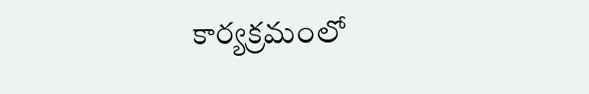కార్యక్రమంలో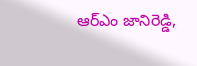ఆర్ఎం జానిరెడ్డి,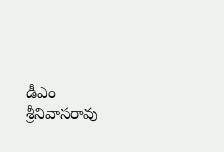డీఎం శ్రీనివాసరావు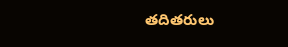తదితరులు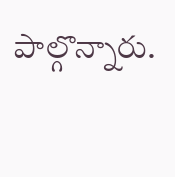పాల్గొన్నారు.